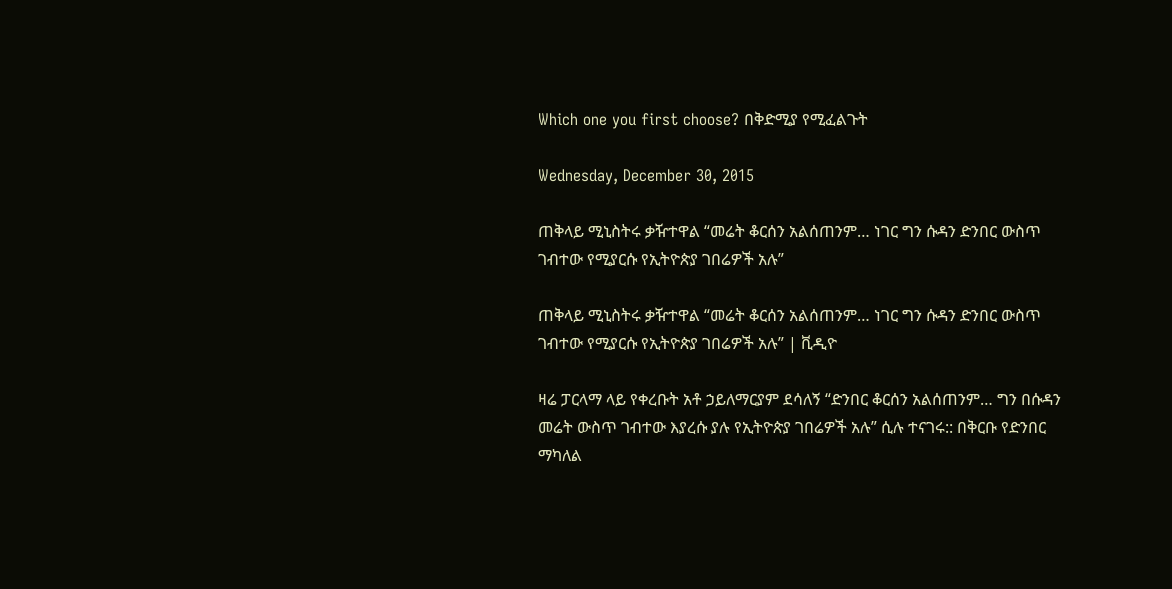Which one you first choose? በቅድሚያ የሚፈልጉት

Wednesday, December 30, 2015

ጠቅላይ ሚኒስትሩ ቃዥተዋል “መሬት ቆርሰን አልሰጠንም… ነገር ግን ሱዳን ድንበር ውስጥ ገብተው የሚያርሱ የኢትዮጵያ ገበሬዎች አሉ”

ጠቅላይ ሚኒስትሩ ቃዥተዋል “መሬት ቆርሰን አልሰጠንም… ነገር ግን ሱዳን ድንበር ውስጥ ገብተው የሚያርሱ የኢትዮጵያ ገበሬዎች አሉ” | ቪዲዮ

ዛሬ ፓርላማ ላይ የቀረቡት አቶ ኃይለማርያም ደሳለኝ “ድንበር ቆርሰን አልሰጠንም… ግን በሱዳን መሬት ውስጥ ገብተው እያረሱ ያሉ የኢትዮጵያ ገበሬዎች አሉ” ሲሉ ተናገሩ:: በቅርቡ የድንበር ማካለል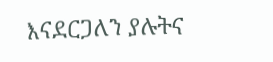እናደርጋለን ያሉትና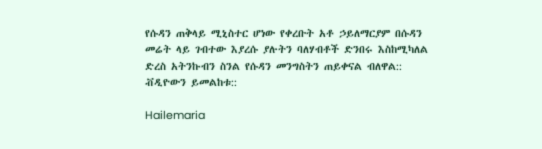የሱዳን ጠቅላይ ሚኒስተር ሆነው የቀረቡት አቶ ኃይለማርያም በሱዳን መሬት ላይ ገብተው እያረሱ ያሉትን ባለሃብቶች ድንበሩ እስከሚካለል ድረስ አትንኩብን ስንል የሱዳን መንግስትን ጠይቀናል ብለዋል:: ቭዲዮውን ይመልከቱ::

Hailemaria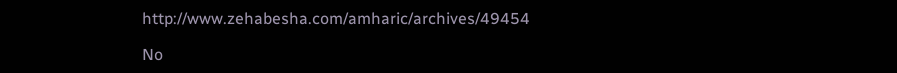http://www.zehabesha.com/amharic/archives/49454

No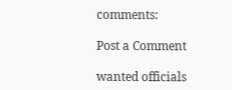comments:

Post a Comment

wanted officials